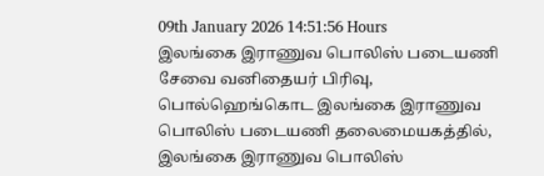09th January 2026 14:51:56 Hours
இலங்கை இராணுவ பொலிஸ் படையணி சேவை வனிதையர் பிரிவு, பொல்ஹெங்கொட இலங்கை இராணுவ பொலிஸ் படையணி தலைமையகத்தில், இலங்கை இராணுவ பொலிஸ்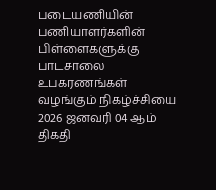படையணியின் பணியாளர்களின் பிள்ளைகளுக்கு பாடசாலை உபகரணங்கள் வழங்கும் நிகழ்ச்சியை 2026 ஜனவரி 04 ஆம் திகதி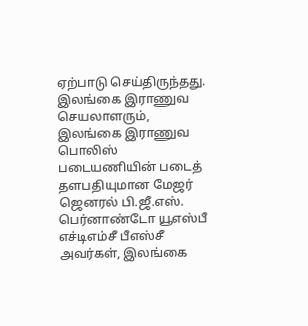ஏற்பாடு செய்திருந்தது.
இலங்கை இராணுவ செயலாளரும், இலங்கை இராணுவ பொலிஸ் படையணியின் படைத் தளபதியுமான மேஜர் ஜெனரல் பி.ஜீ.எஸ். பெர்னாண்டோ யூஎஸ்பீ எச்டிஎம்சீ பீஎஸ்சீ அவர்கள், இலங்கை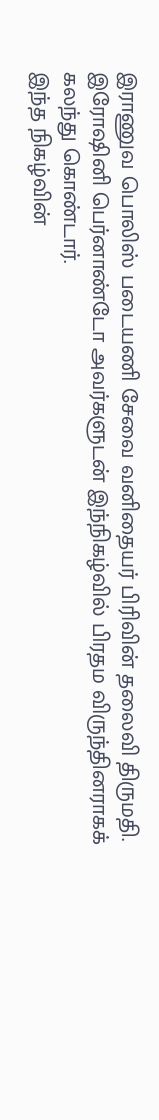இராணுவ பொலிஸ் படையணி சேவை வனிதையர் பிரிவின் தலைவி திருமதி. இரோஷினி பெர்னாண்டோ அவர்களுடன் இந்நிகழ்வில் பிரதம விருந்தினராகக் கலந்து கொண்டார்.
இந்த நிகழ்வின்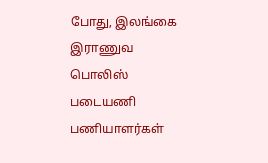போது, இலங்கை இராணுவ பொலிஸ் படையணி பணியாளர்கள்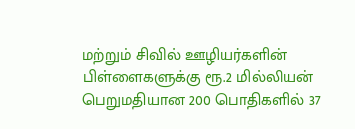மற்றும் சிவில் ஊழியர்களின் பிள்ளைகளுக்கு ரூ.2 மில்லியன் பெறுமதியான 200 பொதிகளில் 37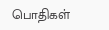பொதிகள்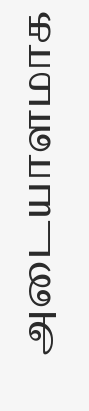அடையாளமாக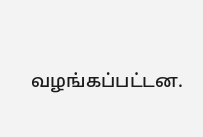வழங்கப்பட்டன.